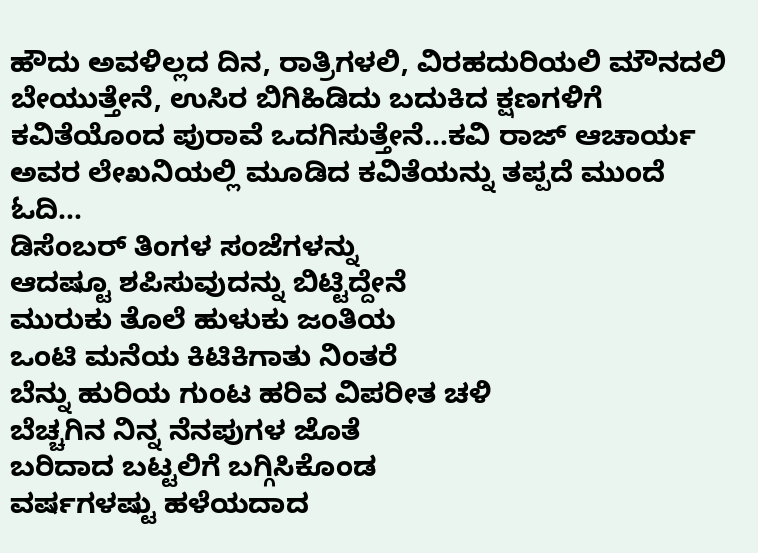ಹೌದು ಅವಳಿಲ್ಲದ ದಿನ, ರಾತ್ರಿಗಳಲಿ, ವಿರಹದುರಿಯಲಿ ಮೌನದಲಿ ಬೇಯುತ್ತೇನೆ, ಉಸಿರ ಬಿಗಿಹಿಡಿದು ಬದುಕಿದ ಕ್ಷಣಗಳಿಗೆ ಕವಿತೆಯೊಂದ ಪುರಾವೆ ಒದಗಿಸುತ್ತೇನೆ…ಕವಿ ರಾಜ್ ಆಚಾರ್ಯ ಅವರ ಲೇಖನಿಯಲ್ಲಿ ಮೂಡಿದ ಕವಿತೆಯನ್ನು ತಪ್ಪದೆ ಮುಂದೆ ಓದಿ…
ಡಿಸೆಂಬರ್ ತಿಂಗಳ ಸಂಜೆಗಳನ್ನು
ಆದಷ್ಟೂ ಶಪಿಸುವುದನ್ನು ಬಿಟ್ಟಿದ್ದೇನೆ
ಮುರುಕು ತೊಲೆ ಹುಳುಕು ಜಂತಿಯ
ಒಂಟಿ ಮನೆಯ ಕಿಟಿಕಿಗಾತು ನಿಂತರೆ
ಬೆನ್ನು ಹುರಿಯ ಗುಂಟ ಹರಿವ ವಿಪರೀತ ಚಳಿ
ಬೆಚ್ಚಗಿನ ನಿನ್ನ ನೆನಪುಗಳ ಜೊತೆ
ಬರಿದಾದ ಬಟ್ಟಲಿಗೆ ಬಗ್ಗಿಸಿಕೊಂಡ
ವರ್ಷಗಳಷ್ಟು ಹಳೆಯದಾದ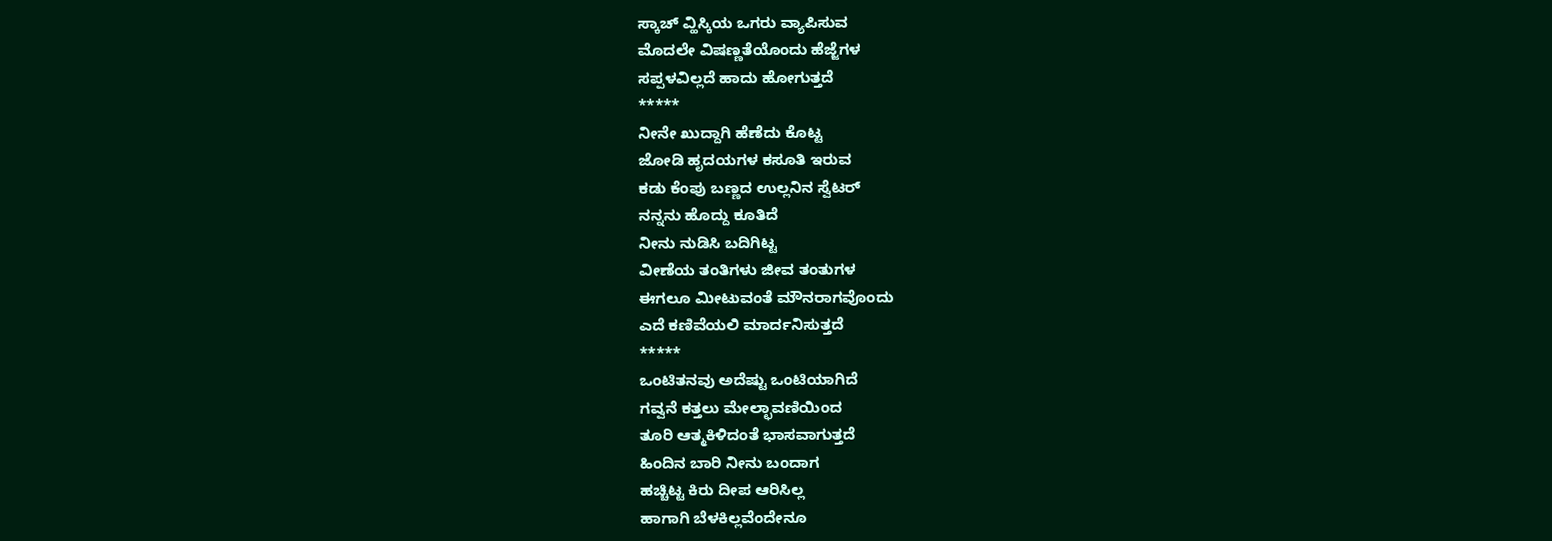ಸ್ಕಾಚ್ ವ್ಹಿಸ್ಕಿಯ ಒಗರು ವ್ಯಾಪಿಸುವ
ಮೊದಲೇ ವಿಷಣ್ಣತೆಯೊಂದು ಹೆಜ್ಜೆಗಳ
ಸಪ್ಪಳವಿಲ್ಲದೆ ಹಾದು ಹೋಗುತ್ತದೆ
*****
ನೀನೇ ಖುದ್ದಾಗಿ ಹೆಣೆದು ಕೊಟ್ಟ
ಜೋಡಿ ಹೃದಯಗಳ ಕಸೂತಿ ಇರುವ
ಕಡು ಕೆಂಪು ಬಣ್ಣದ ಉಲ್ಲನಿನ ಸ್ವೆಟರ್
ನನ್ನನು ಹೊದ್ದು ಕೂತಿದೆ
ನೀನು ನುಡಿಸಿ ಬದಿಗಿಟ್ಟ
ವೀಣೆಯ ತಂತಿಗಳು ಜೀವ ತಂತುಗಳ
ಈಗಲೂ ಮೀಟುವಂತೆ ಮೌನರಾಗವೊಂದು
ಎದೆ ಕಣಿವೆಯಲಿ ಮಾರ್ದನಿಸುತ್ತದೆ
*****
ಒಂಟಿತನವು ಅದೆಷ್ಟು ಒಂಟಿಯಾಗಿದೆ
ಗವ್ವನೆ ಕತ್ತಲು ಮೇಲ್ಛಾವಣಿಯಿಂದ
ತೂರಿ ಆತ್ಮಕಿಳಿದಂತೆ ಭಾಸವಾಗುತ್ತದೆ
ಹಿಂದಿನ ಬಾರಿ ನೀನು ಬಂದಾಗ
ಹಚ್ಚಿಟ್ಟ ಕಿರು ದೀಪ ಆರಿಸಿಲ್ಲ
ಹಾಗಾಗಿ ಬೆಳಕಿಲ್ಲವೆಂದೇನೂ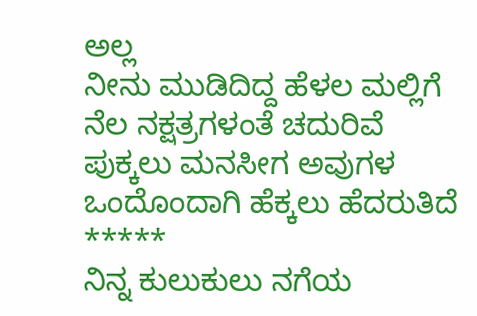ಅಲ್ಲ
ನೀನು ಮುಡಿದಿದ್ದ ಹೆಳಲ ಮಲ್ಲಿಗೆ
ನೆಲ ನಕ್ಷತ್ರಗಳಂತೆ ಚದುರಿವೆ
ಪುಕ್ಕಲು ಮನಸೀಗ ಅವುಗಳ
ಒಂದೊಂದಾಗಿ ಹೆಕ್ಕಲು ಹೆದರುತಿದೆ
*****
ನಿನ್ನ ಕುಲುಕುಲು ನಗೆಯ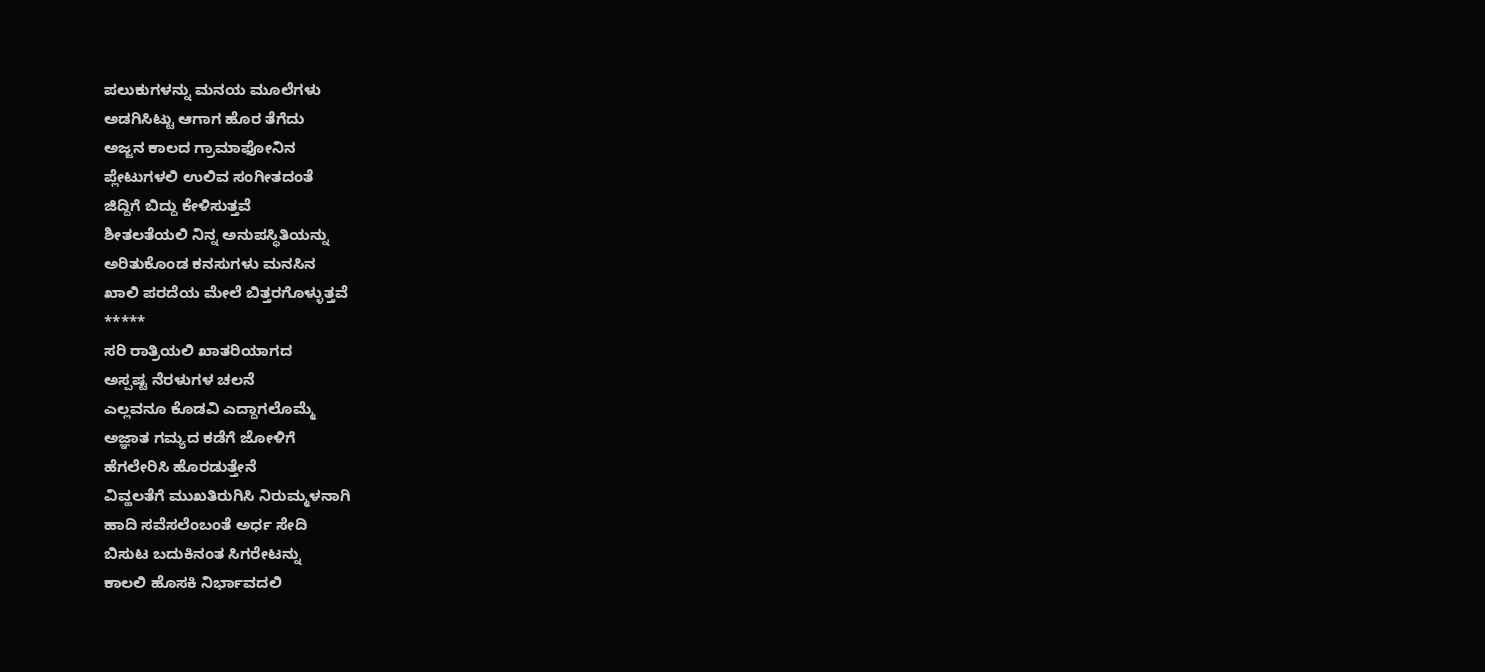ಪಲುಕುಗಳನ್ನು ಮನಯ ಮೂಲೆಗಳು
ಅಡಗಿಸಿಟ್ಟು ಆಗಾಗ ಹೊರ ತೆಗೆದು
ಅಜ್ಜನ ಕಾಲದ ಗ್ರಾಮಾಫೋನಿನ
ಪ್ಲೇಟುಗಳಲಿ ಉಲಿವ ಸಂಗೀತದಂತೆ
ಜಿದ್ದಿಗೆ ಬಿದ್ದು ಕೇಳಿಸುತ್ತವೆ
ಶೀತಲತೆಯಲಿ ನಿನ್ನ ಅನುಪಸ್ಥಿತಿಯನ್ನು
ಅರಿತುಕೊಂಡ ಕನಸುಗಳು ಮನಸಿನ
ಖಾಲಿ ಪರದೆಯ ಮೇಲೆ ಬಿತ್ತರಗೊಳ್ಳುತ್ತವೆ
*****
ಸರಿ ರಾತ್ರಿಯಲಿ ಖಾತರಿಯಾಗದ
ಅಸ್ಪಷ್ಟ ನೆರಳುಗಳ ಚಲನೆ
ಎಲ್ಲವನೂ ಕೊಡವಿ ಎದ್ದಾಗಲೊಮ್ಮೆ
ಅಜ್ಞಾತ ಗಮ್ಯದ ಕಡೆಗೆ ಜೋಳಿಗೆ
ಹೆಗಲೇರಿಸಿ ಹೊರಡುತ್ತೇನೆ
ವಿವ್ಹಲತೆಗೆ ಮುಖತಿರುಗಿಸಿ ನಿರುಮ್ಮಳನಾಗಿ
ಹಾದಿ ಸವೆಸಲೆಂಬಂತೆ ಅರ್ಧ ಸೇದಿ
ಬಿಸುಟ ಬದುಕಿನಂತ ಸಿಗರೇಟನ್ನು
ಕಾಲಲಿ ಹೊಸಕಿ ನಿರ್ಭಾವದಲಿ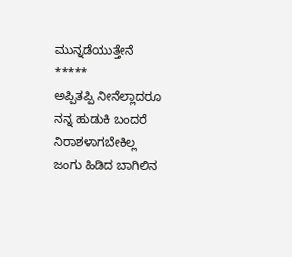ಮುನ್ನಡೆಯುತ್ತೇನೆ
*****
ಅಪ್ಪಿತಪ್ಪಿ ನೀನೆಲ್ಲಾದರೂ
ನನ್ನ ಹುಡುಕಿ ಬಂದರೆ ನಿರಾಶಳಾಗಬೇಕಿಲ್ಲ
ಜಂಗು ಹಿಡಿದ ಬಾಗಿಲಿನ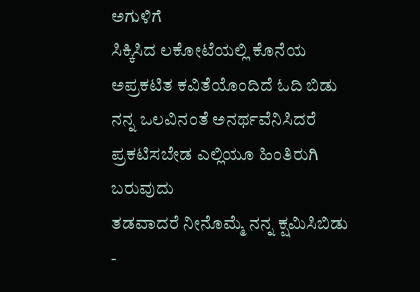ಅಗುಳಿಗೆ
ಸಿಕ್ಕಿಸಿದ ಲಕೋಟೆಯಲ್ಲಿ ಕೊನೆಯ
ಅಪ್ರಕಟಿತ ಕವಿತೆಯೊಂದಿದೆ ಓದಿ ಬಿಡು
ನನ್ನ ಒಲವಿನಂತೆ ಅನರ್ಥವೆನಿಸಿದರೆ
ಪ್ರಕಟಿಸಬೇಡ ಎಲ್ಲಿಯೂ ಹಿಂತಿರುಗಿ ಬರುವುದು
ತಡವಾದರೆ ನೀನೊಮ್ಮೆ ನನ್ನ ಕ್ಷಮಿಸಿಬಿಡು
-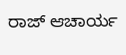ರಾಜ್ ಆಚಾರ್ಯ